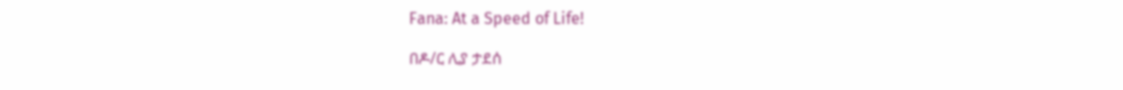Fana: At a Speed of Life!

በዶ/ር ሊያ ታደሰ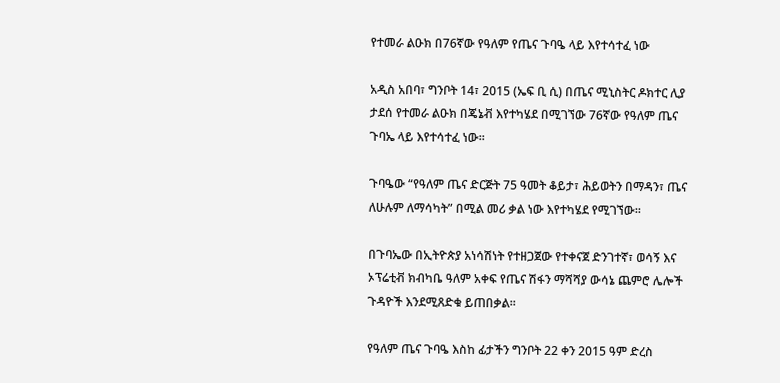የተመራ ልዑክ በ76ኛው የዓለም የጤና ጉባዔ ላይ እየተሳተፈ ነው

አዲስ አበባ፣ ግንቦት 14፣ 2015 (ኤፍ ቢ ሲ) በጤና ሚኒስትር ዶክተር ሊያ ታደሰ የተመራ ልዑክ በጄኔቭ እየተካሄደ በሚገኘው 76ኛው የዓለም ጤና ጉባኤ ላይ እየተሳተፈ ነው፡፡

ጉባዔው “የዓለም ጤና ድርጅት 75 ዓመት ቆይታ፣ ሕይወትን በማዳን፣ ጤና ለሁሉም ለማሳካት” በሚል መሪ ቃል ነው እየተካሄደ የሚገኘው፡፡

በጉባኤው በኢትዮጵያ አነሳሽነት የተዘጋጀው የተቀናጀ ድንገተኛ፣ ወሳኝ እና ኦፕሬቲቭ ክብካቤ ዓለም አቀፍ የጤና ሽፋን ማሻሻያ ውሳኔ ጨምሮ ሌሎች ጉዳዮች እንደሚጸድቁ ይጠበቃል፡፡

የዓለም ጤና ጉባዔ እስከ ፊታችን ግንቦት 22 ቀን 2015 ዓም ድረስ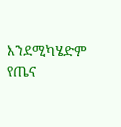እንደሚካሄድም የጤና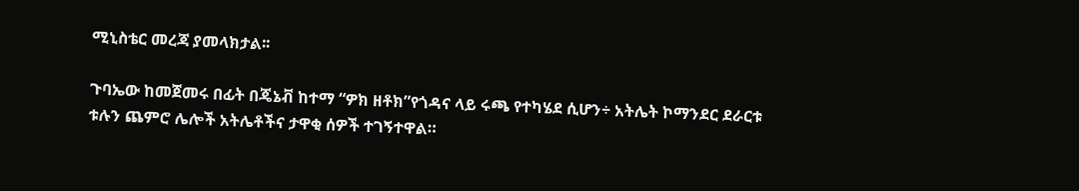ሚኒስቴር መረጃ ያመላክታል፡፡

ጉባኤው ከመጀመሩ በፊት በጄኔቭ ከተማ “ዎክ ዘቶክ”የጎዳና ላይ ሩጫ የተካሄደ ሲሆን÷ አትሌት ኮማንደር ደራርቱ ቱሉን ጨምሮ ሌሎች አትሌቶችና ታዋቂ ሰዎች ተገኝተዋል።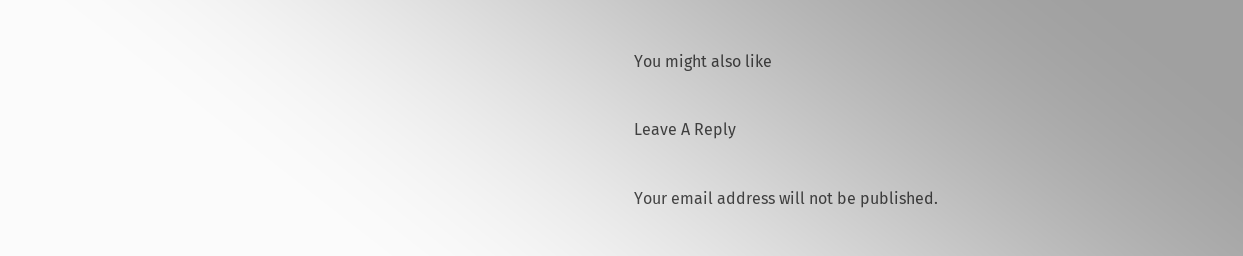You might also like

Leave A Reply

Your email address will not be published.